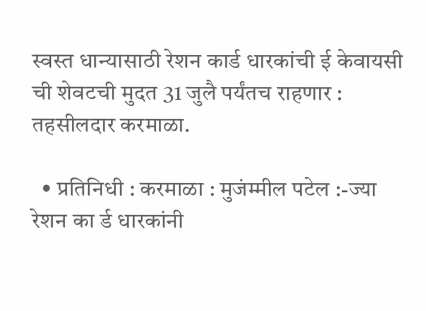स्वस्त धान्यासाठी रेशन कार्ड धारकांची ई केवायसी ची शेवटची मुदत 31 जुलै पर्यंतच राहणार : तहसीलदार करमाळा.

  • प्रतिनिधी : करमाळा : मुजंम्मील पटेल :-ज्या रेशन का र्ड धारकांनी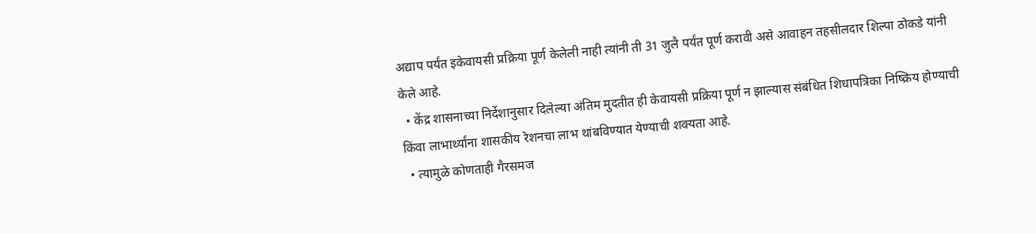अद्याप पर्यंत इकेवायसी प्रक्रिया पूर्ण केलेली नाही त्यांनी ती 31 जुलै पर्यंत पूर्ण करावी असे आवाहन तहसीलदार शिल्पा ठोकडे यांनी केले आहे.
  • केंद्र शासनाच्या निर्देशानुसार दिलेल्या अंतिम मुदतीत ही केवायसी प्रक्रिया पूर्ण न झाल्यास संबंधित शिधापत्रिका निष्क्रिय होण्याची किंवा लाभार्थ्यांना शासकीय रेशनचा लाभ थांबविण्यात येण्याची शक्यता आहे.
  • त्यामुळे कोणताही गैरसमज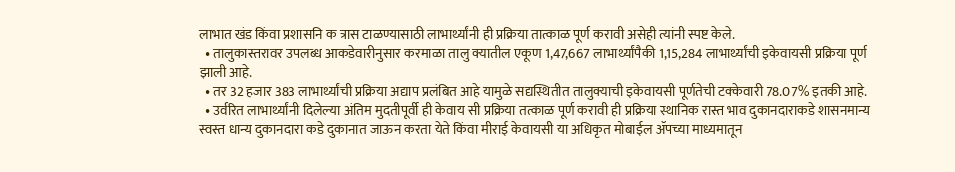लाभात खंड किंवा प्रशासनि क त्रास टाळण्यासाठी लाभार्थ्यांनी ही प्रक्रिया तात्काळ पूर्ण करावी असेही त्यांनी स्पष्ट केले.
  • तालुकास्तरावर उपलब्ध आकडेवारीनुसार करमाळा तालु क्यातील एकूण 1,47,667 लाभार्थ्यांपैकी 1,15,284 लाभार्थ्यांची इकेवायसी प्रक्रिया पूर्ण झाली आहे.
  • तर 32 हजार 383 लाभार्थ्यांची प्रक्रिया अद्याप प्रलंबित आहे यामुळे सद्यस्थितीत तालुक्याची इकेवायसी पूर्णतेची टक्केवारी 78.07% इतकी आहे.
  • उर्वरित लाभार्थ्यांनी दिलेल्या अंतिम मुदतीपूर्वी ही केवाय सी प्रक्रिया तत्काळ पूर्ण करावी ही प्रक्रिया स्थानिक रास्त भाव दुकानदाराकडे शासनमान्य स्वस्त धान्य दुकानदारा‌ कडे दुकानात जाऊन करता येते किंवा मीराई केवायसी या अधिकृत मोबाईल ॲपच्या माध्यमातून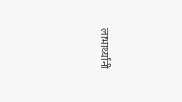लाभार्थ्यांनी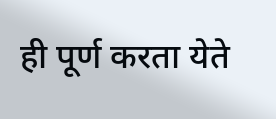ही पूर्ण करता येते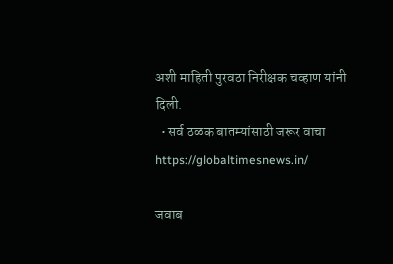अशी माहिती पुरवठा निरीक्षक चव्हाण यांनी दिली.
  • सर्व ठळक बातम्यांसाठी जरूर वाचा https://globaltimesnews.in/

जवाब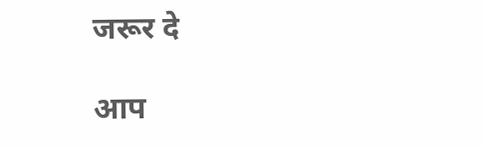जरूर दे

आप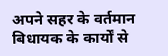अपने सहर के वर्तमान बिधायक के कार्यों से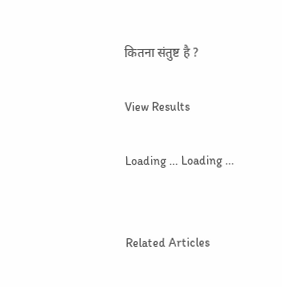कितना संतुष्ट है ?

View Results

Loading ... Loading ...


Related Articles